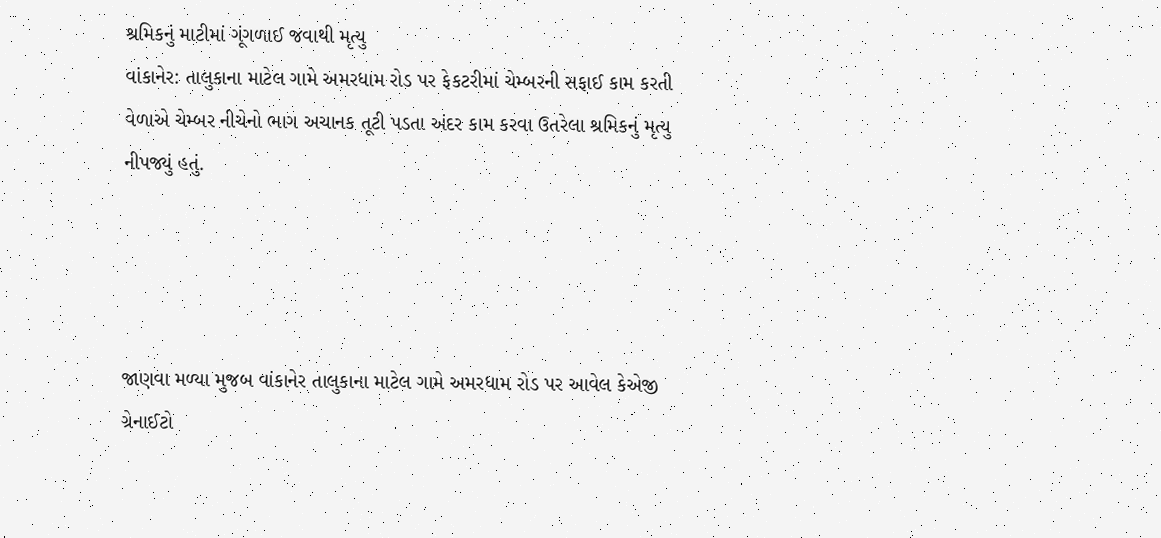શ્રમિકનું માટીમાં ગૂંગળાઈ જવાથી મૃત્યુ
વાંકાનેર: તાલુકાના માટેલ ગામે અમરધામ રોડ પર ફેકટરીમાં ચેમ્બરની સફાઈ કામ કરતી વેળાએ ચેમ્બર નીચેનો ભાગ અચાનક તૂટી પડતા અંદર કામ કરવા ઉતરેલા શ્રમિકનું મૃત્યુ નીપજ્યું હતું.




જાણવા મળ્યા મુજબ વાંકાનેર તાલુકાના માટેલ ગામે અમરધામ રોડ પર આવેલ કેએજી ગ્રેનાઈટો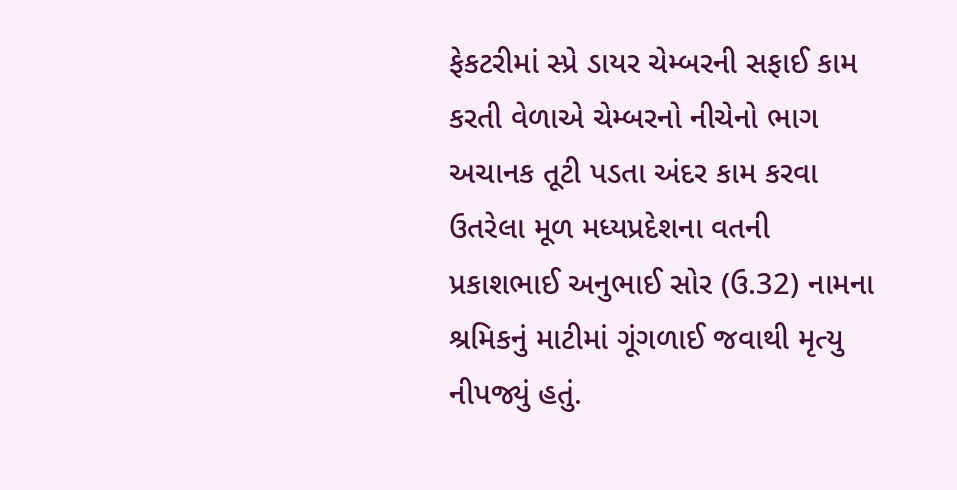ફેકટરીમાં સ્પ્રે ડાયર ચેમ્બરની સફાઈ કામ કરતી વેળાએ ચેમ્બરનો નીચેનો ભાગ અચાનક તૂટી પડતા અંદર કામ કરવા ઉતરેલા મૂળ મધ્યપ્રદેશના વતની પ્રકાશભાઈ અનુભાઈ સોર (ઉ.32) નામના શ્રમિકનું માટીમાં ગૂંગળાઈ જવાથી મૃત્યુ નીપજ્યું હતું.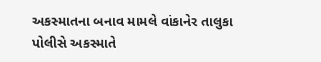અકસ્માતના બનાવ મામલે વાંકાનેર તાલુકા પોલીસે અકસ્માતે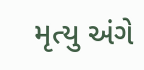મૃત્યુ અંગે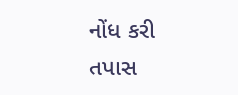નોંધ કરી તપાસ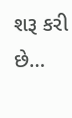શરૂ કરી છે…